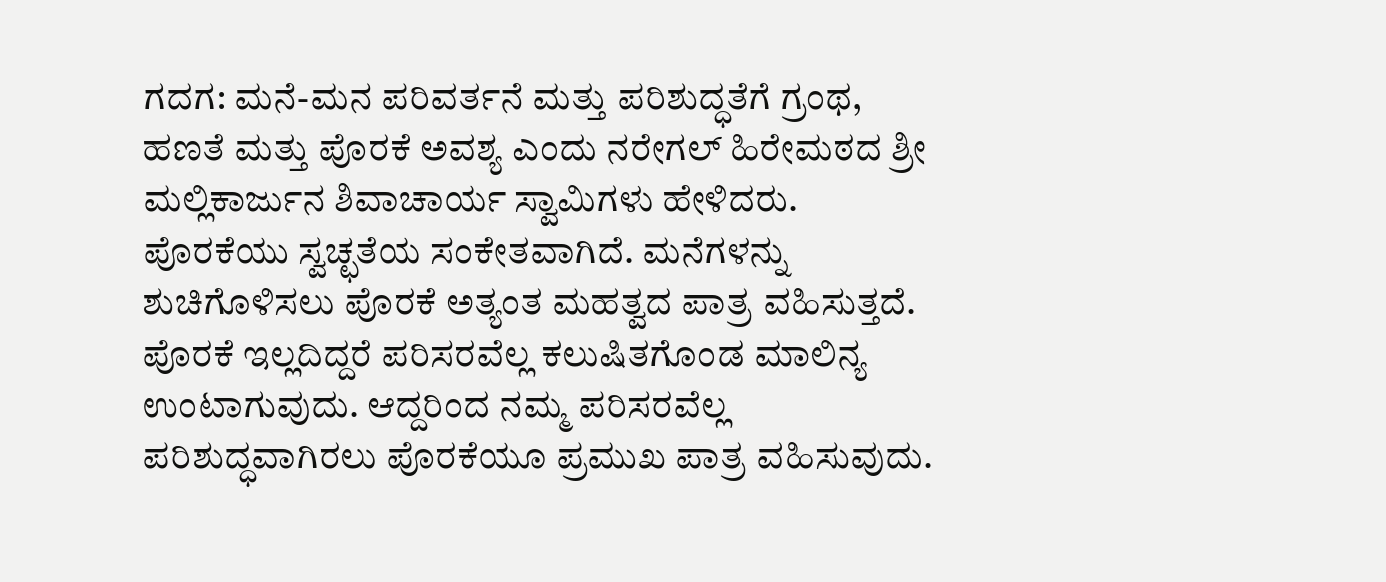ಗದಗ: ಮನೆ-ಮನ ಪರಿವರ್ತನೆ ಮತ್ತು ಪರಿಶುದ್ಧತೆಗೆ ಗ್ರಂಥ, ಹಣತೆ ಮತ್ತು ಪೊರಕೆ ಅವಶ್ಯ ಎಂದು ನರೇಗಲ್ ಹಿರೇಮಠದ ಶ್ರೀ ಮಲ್ಲಿಕಾರ್ಜುನ ಶಿವಾಚಾರ್ಯ ಸ್ವಾಮಿಗಳು ಹೇಳಿದರು.
ಪೊರಕೆಯು ಸ್ವಚ್ಛತೆಯ ಸಂಕೇತವಾಗಿದೆ. ಮನೆಗಳನ್ನು ಶುಚಿಗೊಳಿಸಲು ಪೊರಕೆ ಅತ್ಯಂತ ಮಹತ್ವದ ಪಾತ್ರ ವಹಿಸುತ್ತದೆ. ಪೊರಕೆ ಇಲ್ಲದಿದ್ದರೆ ಪರಿಸರವೆಲ್ಲ ಕಲುಷಿತಗೊಂಡ ಮಾಲಿನ್ಯ ಉಂಟಾಗುವುದು. ಆದ್ದರಿಂದ ನಮ್ಮ ಪರಿಸರವೆಲ್ಲ ಪರಿಶುದ್ಧವಾಗಿರಲು ಪೊರಕೆಯೂ ಪ್ರಮುಖ ಪಾತ್ರ ವಹಿಸುವುದು.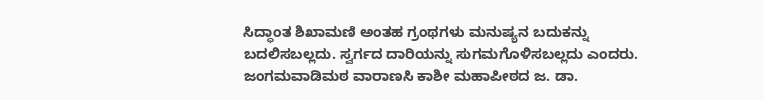ಸಿದ್ಧಾಂತ ಶಿಖಾಮಣಿ ಅಂತಹ ಗ್ರಂಥಗಳು ಮನುಷ್ಯನ ಬದುಕನ್ನು ಬದಲಿಸಬಲ್ಲದು. ಸ್ವರ್ಗದ ದಾರಿಯನ್ನು ಸುಗಮಗೊಳಿಸಬಲ್ಲದು ಎಂದರು.
ಜಂಗಮವಾಡಿಮಠ ವಾರಾಣಸಿ ಕಾಶೀ ಮಹಾಪೀಠದ ಜ. ಡಾ.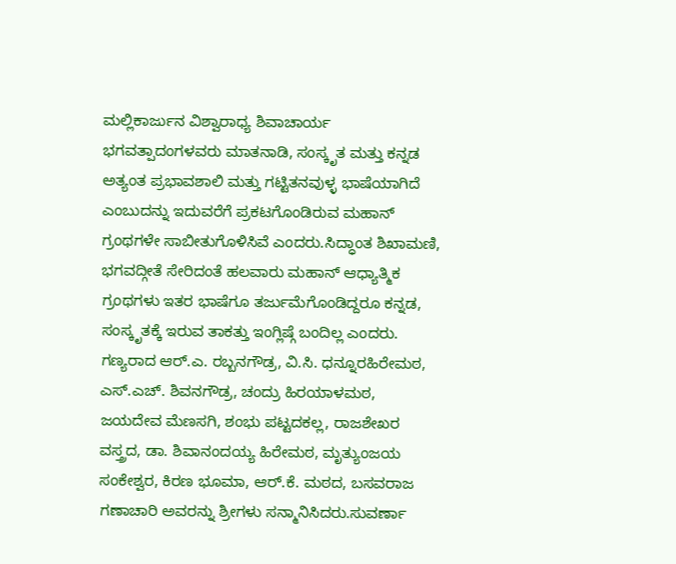ಮಲ್ಲಿಕಾರ್ಜುನ ವಿಶ್ವಾರಾಧ್ಯ ಶಿವಾಚಾರ್ಯ ಭಗವತ್ಪಾದಂಗಳವರು ಮಾತನಾಡಿ, ಸಂಸ್ಕೃತ ಮತ್ತು ಕನ್ನಡ ಅತ್ಯಂತ ಪ್ರಭಾವಶಾಲಿ ಮತ್ತು ಗಟ್ಟಿತನವುಳ್ಳ ಭಾಷೆಯಾಗಿದೆ ಎಂಬುದನ್ನು ಇದುವರೆಗೆ ಪ್ರಕಟಗೊಂಡಿರುವ ಮಹಾನ್ ಗ್ರಂಥಗಳೇ ಸಾಬೀತುಗೊಳಿಸಿವೆ ಎಂದರು.ಸಿದ್ಧಾಂತ ಶಿಖಾಮಣಿ, ಭಗವದ್ಗೀತೆ ಸೇರಿದಂತೆ ಹಲವಾರು ಮಹಾನ್ ಆಧ್ಯಾತ್ಮಿಕ ಗ್ರಂಥಗಳು ಇತರ ಭಾಷೆಗೂ ತರ್ಜುಮೆಗೊಂಡಿದ್ದರೂ ಕನ್ನಡ, ಸಂಸ್ಕೃತಕ್ಕೆ ಇರುವ ತಾಕತ್ತು ಇಂಗ್ಲಿಷ್ಗೆ ಬಂದಿಲ್ಲ ಎಂದರು.
ಗಣ್ಯರಾದ ಆರ್.ಎ. ರಬ್ಬನಗೌಡ್ರ, ವಿ.ಸಿ. ಧನ್ನೂರಹಿರೇಮಠ, ಎಸ್.ಎಚ್. ಶಿವನಗೌಡ್ರ, ಚಂದ್ರು ಹಿರಯಾಳಮಠ, ಜಯದೇವ ಮೆಣಸಗಿ, ಶಂಭು ಪಟ್ಟದಕಲ್ಲ, ರಾಜಶೇಖರ ವಸ್ತ್ರದ, ಡಾ. ಶಿವಾನಂದಯ್ಯ ಹಿರೇಮಠ, ಮೃತ್ಯುಂಜಯ ಸಂಕೇಶ್ವರ, ಕಿರಣ ಭೂಮಾ, ಆರ್.ಕೆ. ಮಠದ, ಬಸವರಾಜ ಗಣಾಚಾರಿ ಅವರನ್ನು ಶ್ರೀಗಳು ಸನ್ಮಾನಿಸಿದರು.ಸುವರ್ಣಾ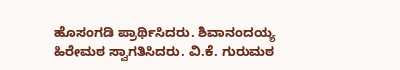ಹೊಸಂಗಡಿ ಪ್ರಾರ್ಥಿಸಿದರು. ಶಿವಾನಂದಯ್ಯ ಹಿರೇಮಠ ಸ್ವಾಗತಿಸಿದರು. ವಿ.ಕೆ. ಗುರುಮಠ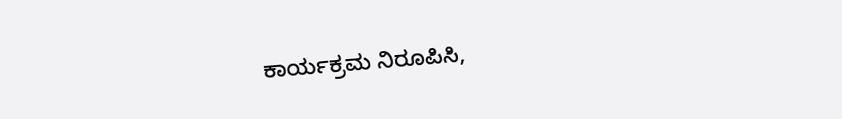ಕಾರ್ಯಕ್ರಮ ನಿರೂಪಿಸಿ,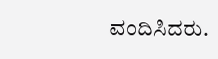ವಂದಿಸಿದರು.